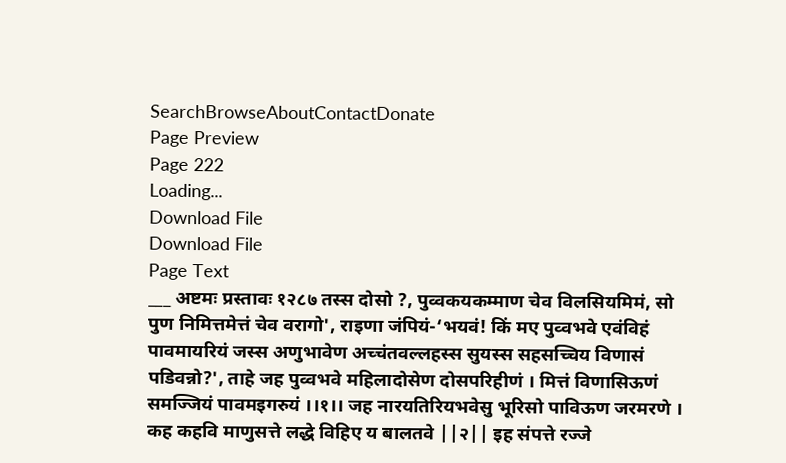SearchBrowseAboutContactDonate
Page Preview
Page 222
Loading...
Download File
Download File
Page Text
___ अष्टमः प्रस्तावः १२८७ तस्स दोसो ?, पुव्वकयकम्माण चेव विलसियमिमं, सो पुण निमित्तमेत्तं चेव वरागो', राइणा जंपियं-‘भयवं! किं मए पुव्वभवे एवंविहं पावमायरियं जस्स अणुभावेण अच्चंतवल्लहस्स सुयस्स सहसच्चिय विणासं पडिवन्नो?', ताहे जह पुव्वभवे महिलादोसेण दोसपरिहीणं । मित्तं विणासिऊणं समज्जियं पावमइगरुयं ।।१।। जह नारयतिरियभवेसु भूरिसो पाविऊण जरमरणे । कह कहवि माणुसत्ते लद्धे विहिए य बालतवे ||२|| इह संपत्ते रज्जे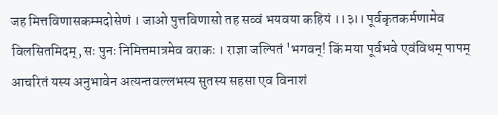जह मित्तविणासकम्मदोसेणं । जाओ पुत्तविणासो तह सव्वं भयवया कहियं ।।३।। पूर्वकृतकर्मणामेव विलसितमिदम्, सः पुनः निमित्तमात्रमेव वराकः । राज्ञा जल्पितं 'भगवन्! किं मया पूर्वभवे एवंविधम् पापम् आचरितं यस्य अनुभावेन अत्यन्तवल्लभस्य सुतस्य सहसा एव विनाशं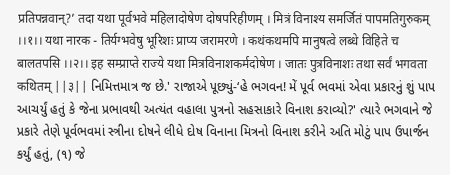प्रतिपन्नवान्?’ तदा यथा पूर्वभवे महिलादोषेण दोषपरिहीणम् । मित्रं विनाश्य समर्जितं पापमतिगुरुकम् ।।१।। यथा नारक - तिर्यग्भवेषु भूरिशः प्राप्य जरामरणे । कथंकथमपि मानुषत्वे लब्धे विहिते च बालतपसि ।।२।। इह सम्प्राप्ते राज्ये यथा मित्रविनाशकर्मदोषेण । जातः पुत्रविनाशः तथा सर्वं भगवता कथितम् ||३|| નિમિત્તમાત્ર જ છે.' રાજાએ પૂછ્યું-‘હે ભગવન! મેં પૂર્વ ભવમાં એવા પ્રકારનું શું પાપ આચર્યું હતું કે જેના પ્રભાવથી અત્યંત વહાલા પુત્રનો સહસાકારે વિનાશ કરાવ્યો?' ત્યારે ભગવાને જે પ્રકારે તેણે પૂર્વભવમાં સ્ત્રીના દોષને લીધે દોષ વિનાના મિત્રનો વિનાશ કરીને અતિ મોટું પાપ ઉપાર્જન કર્યું હતું, (૧) જે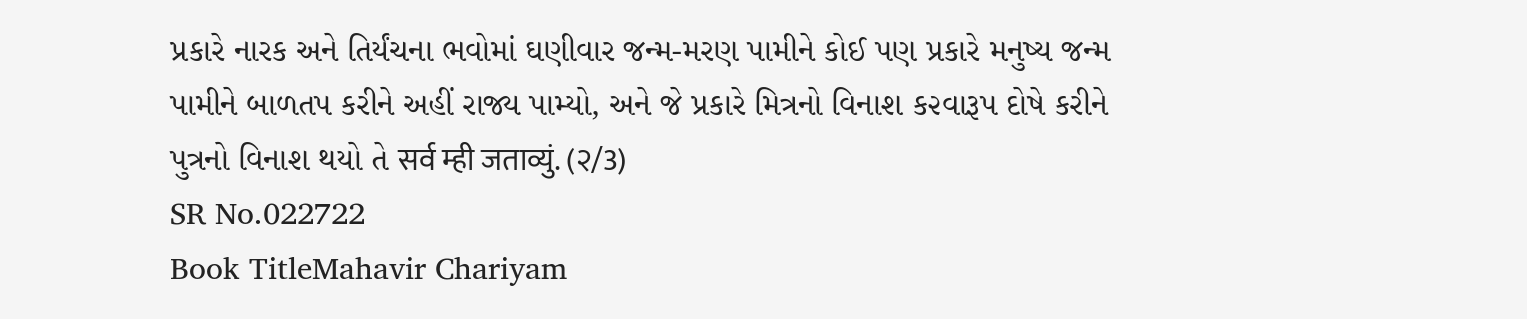પ્રકારે નારક અને તિર્યંચના ભવોમાં ઘણીવાર જન્મ-મરણ પામીને કોઈ પણ પ્રકારે મનુષ્ય જન્મ પામીને બાળતપ કરીને અહીં રાજ્ય પામ્યો, અને જે પ્રકારે મિત્રનો વિનાશ ક૨વારૂપ દોષે કરીને પુત્રનો વિનાશ થયો તે सर्व म्ही जताव्युं. (२/3)
SR No.022722
Book TitleMahavir Chariyam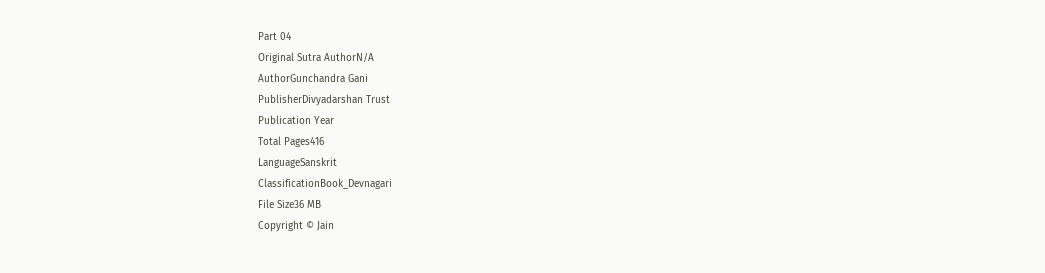Part 04
Original Sutra AuthorN/A
AuthorGunchandra Gani
PublisherDivyadarshan Trust
Publication Year
Total Pages416
LanguageSanskrit
ClassificationBook_Devnagari
File Size36 MB
Copyright © Jain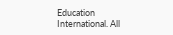Education International. All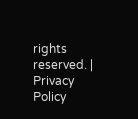rights reserved. | Privacy Policy